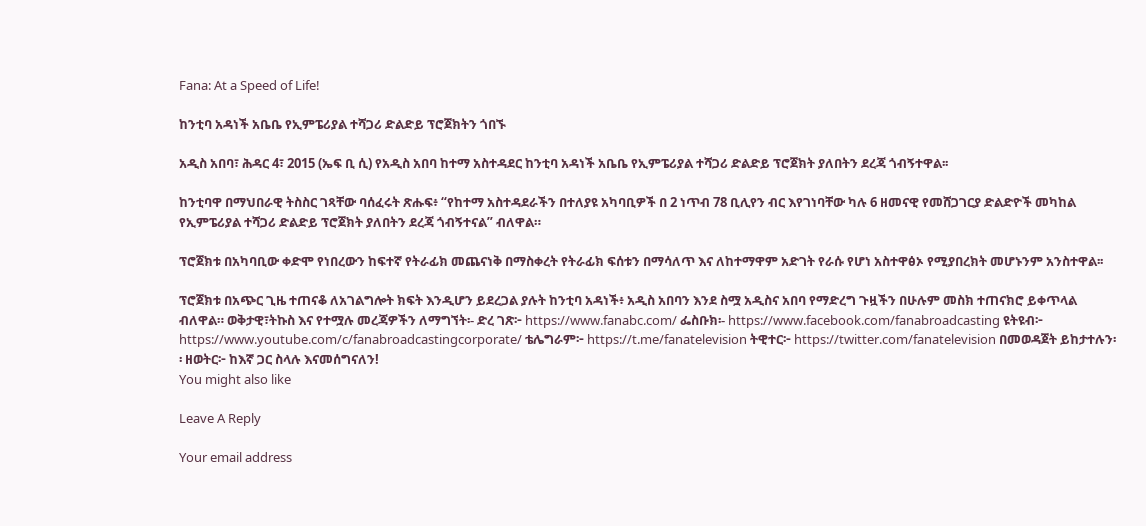Fana: At a Speed of Life!

ከንቲባ አዳነች አቤቤ የኢምፔሪያል ተሻጋሪ ድልድይ ፕሮጀክትን ጎበኙ

አዲስ አበባ፣ ሕዳር 4፣ 2015 (ኤፍ ቢ ሲ) የአዲስ አበባ ከተማ አስተዳደር ከንቲባ አዳነች አቤቤ የኢምፔሪያል ተሻጋሪ ድልድይ ፕሮጀክት ያለበትን ደረጃ ጎብኝተዋል፡፡

ከንቲባዋ በማህበራዊ ትስስር ገጻቸው ባሰፈሩት ጽሑፍ፥ “የከተማ አስተዳደራችን በተለያዩ አካባቢዎች በ 2 ነጥብ 78 ቢሊየን ብር እየገነባቸው ካሉ 6 ዘመናዊ የመሸጋገርያ ድልድዮች መካከል የኢምፔሪያል ተሻጋሪ ድልድይ ፕሮጀክት ያለበትን ደረጃ ጎብኝተናል” ብለዋል።

ፕሮጀክቱ በአካባቢው ቀድሞ የነበረውን ከፍተኛ የትራፊክ መጨናነቅ በማስቀረት የትራፊክ ፍሰቱን በማሳለጥ እና ለከተማዋም አድገት የራሱ የሆነ አስተዋፅኦ የሚያበረክት መሆኑንም አንስተዋል፡፡

ፕሮጀክቱ በአጭር ጊዜ ተጠናቆ ለአገልግሎት ክፍት እንዲሆን ይደረጋል ያሉት ከንቲባ አዳነች፥ አዲስ አበባን እንደ ስሟ አዲስና አበባ የማድረግ ጉዟችን በሁሉም መስክ ተጠናክሮ ይቀጥላል ብለዋል። ወቅታዊ፣ትኩስ እና የተሟሉ መረጃዎችን ለማግኘት፡- ድረ ገጽ፦ https://www.fanabc.com/ ፌስቡክ፡- https://www.facebook.com/fanabroadcasting ዩትዩብ፦ https://www.youtube.com/c/fanabroadcastingcorporate/ ቴሌግራም፦ https://t.me/fanatelevision ትዊተር፦ https://twitter.com/fanatelevision በመወዳጀት ይከታተሉን፡፡ ዘወትር፦ ከእኛ ጋር ስላሉ እናመሰግናለን!
You might also like

Leave A Reply

Your email address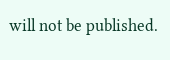will not be published.